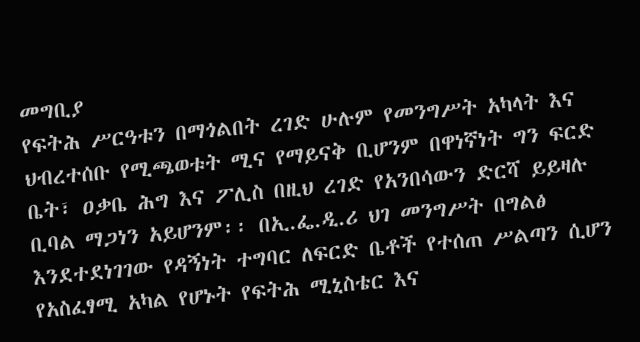መግቢያ
የፍትሕ ሥርዓቱን በማጎልበት ረገድ ሁሉም የመንግሥት አካላት እና ህብረተሰቡ የሚጫወቱት ሚና የማይናቅ ቢሆንም በዋነኛነት ግን ፍርድ ቤት፣ ዐቃቤ ሕግ እና ፖሊስ በዚህ ረገድ የአንበሳውን ድርሻ ይይዛሉ ቢባል ማጋነን አይሆንም፡፡ በኢ.ፌ.ዲ.ሪ ህገ መንግሥት በግልፅ እንደተደነገገው የዳኝነት ተግባር ለፍርድ ቤቶች የተሰጠ ሥልጣን ሲሆን የአስፈፃሚ አካል የሆኑት የፍትሕ ሚኒስቴር እና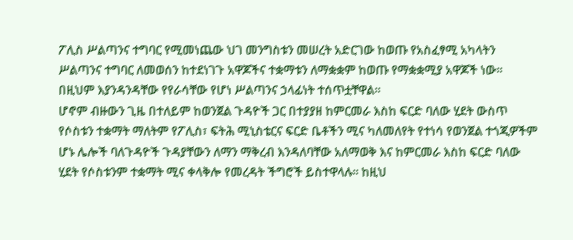ፖሊስ ሥልጣንና ተግባር የሚመነጨው ህገ መንግስቱን መሠረት አድርገው ከወጡ የአስፈፃሚ አካላትን ሥልጣንና ተግባር ለመወሰን ከተደነገጉ አዋጆችና ተቋማቱን ለማቋቋም ከወጡ የማቋቋሚያ አዋጆች ነው፡፡ በዚህም እያንዳንዳቸው የየራሳቸው የሆነ ሥልጣንና ኃላፊነት ተሰጥቷቸዋል፡፡
ሆኖም ብዙውን ጊዜ በተለይም ከወንጀል ጉዳዮች ጋር በተያያዘ ከምርመራ እስከ ፍርድ ባለው ሂደት ውስጥ የሶስቱን ተቋማት ማለትም የፖሊስ፣ ፍትሕ ሚኒስቴርና ፍርድ ቤቶችን ሚና ካለመለየት የተነሳ የወንጀል ተጎጂዎችም ሆኑ ሌሎች ባለጉዳዮች ጉዳያቸውን ለማን ማቅረብ እንዳለባቸው አለማወቅ እና ከምርመራ እስከ ፍርድ ባለው ሂደት የሶስቱንም ተቋማት ሚና ቀላቅሎ የመረዳት ችግሮች ይስተዋላሉ፡፡ ከዚህ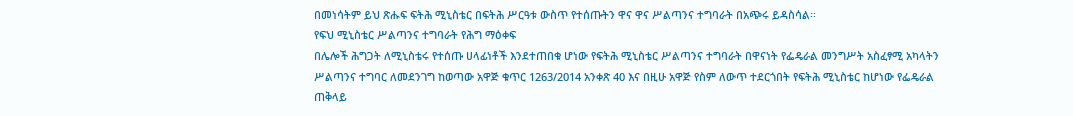በመነሳትም ይህ ጽሑፍ ፍትሕ ሚኒስቴር በፍትሕ ሥርዓቱ ውስጥ የተሰጡትን ዋና ዋና ሥልጣንና ተግባራት በአጭሩ ይዳስሳል፡፡
የፍህ ሚኒስቴር ሥልጣንና ተግባራት የሕግ ማዕቀፍ
በሌሎች ሕግጋት ለሚኒስቴሩ የተሰጡ ሀላፊነቶች እንደተጠበቁ ሆነው የፍትሕ ሚኒስቴር ሥልጣንና ተግባራት በዋናነት የፌዴራል መንግሥት አስፈፃሚ አካላትን ሥልጣንና ተግባር ለመደንገግ ከወጣው አዋጅ ቁጥር 1263/2014 አንቀጽ 40 እና በዚሁ አዋጅ የስም ለውጥ ተደርጎበት የፍትሕ ሚኒስቴር ከሆነው የፌዴራል ጠቅላይ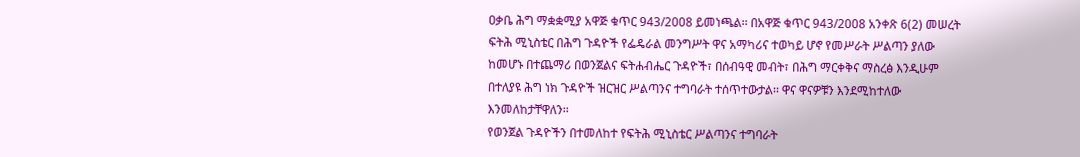ዐቃቤ ሕግ ማቋቋሚያ አዋጅ ቁጥር 943/2008 ይመነጫል፡፡ በአዋጅ ቁጥር 943/2008 አንቀጽ 6(2) መሠረት ፍትሕ ሚኒስቴር በሕግ ጉዳዮች የፌዴራል መንግሥት ዋና አማካሪና ተወካይ ሆኖ የመሥራት ሥልጣን ያለው ከመሆኑ በተጨማሪ በወንጀልና ፍትሐብሔር ጉዳዮች፣ በሰብዓዊ መብት፣ በሕግ ማርቀቅና ማስረፅ እንዲሁም በተለያዩ ሕግ ነክ ጉዳዮች ዝርዝር ሥልጣንና ተግባራት ተሰጥተውታል፡፡ ዋና ዋናዎቹን እንደሚከተለው እንመለከታቸዋለን፡፡
የወንጀል ጉዳዮችን በተመለከተ የፍትሕ ሚኒስቴር ሥልጣንና ተግባራት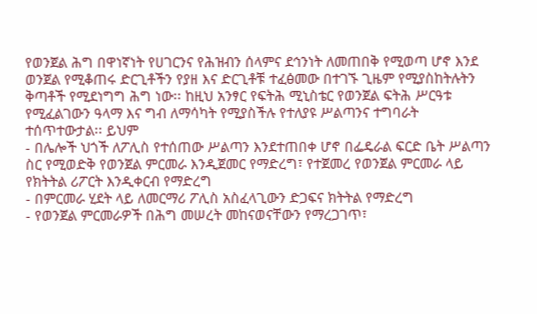የወንጀል ሕግ በዋነኛነት የሀገርንና የሕዝብን ሰላምና ደኅንነት ለመጠበቅ የሚወጣ ሆኖ እንደ ወንጀል የሚቆጠሩ ድርጊቶችን የያዘ እና ድርጊቶቹ ተፈፅመው በተገኙ ጊዜም የሚያስከትሉትን ቅጣቶች የሚደነግግ ሕግ ነው፡፡ ከዚህ አንፃር የፍትሕ ሚኒስቴር የወንጀል ፍትሕ ሥርዓቱ የሚፈልገውን ዓላማ እና ግብ ለማሳካት የሚያስችሉ የተለያዩ ሥልጣንና ተግባራት ተሰጥተውታል፡፡ ይህም
- በሌሎች ህጎች ለፖሊስ የተሰጠው ሥልጣን እንደተጠበቀ ሆኖ በፌዴራል ፍርድ ቤት ሥልጣን ስር የሚወድቅ የወንጀል ምርመራ እንዲጀመር የማድረግ፣ የተጀመረ የወንጀል ምርመራ ላይ የክትትል ሪፖርት እንዲቀርብ የማድረግ
- በምርመራ ሂደት ላይ ለመርማሪ ፖሊስ አስፈላጊውን ድጋፍና ክትትል የማድረግ
- የወንጀል ምርመራዎች በሕግ መሠረት መከናወናቸውን የማረጋገጥ፣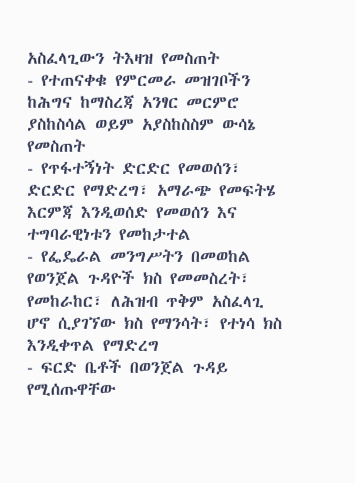አስፈላጊውን ትእዛዝ የመስጠት
- የተጠናቀቁ የምርመራ መዝገቦችን ከሕግና ከማስረጃ አንፃር መርምሮ ያስከስሳል ወይም አያስከስስም ውሳኔ የመስጠት
- የጥፋተኝነት ድርድር የመወሰን፣ ድርድር የማድረግ፣ አማራጭ የመፍትሄ እርምጃ እንዲወሰድ የመወሰን እና ተግባራዊነቱን የመከታተል
- የፌዴራል መንግሥትን በመወከል የወንጀል ጉዳዮች ክስ የመመስረት፣ የመከራከር፣ ለሕዝብ ጥቅም አስፈላጊ ሆኖ ሲያገኘው ክስ የማንሳት፣ የተነሳ ክስ እንዲቀጥል የማድረግ
- ፍርድ ቤቶች በወንጀል ጉዳይ የሚሰጡዋቸው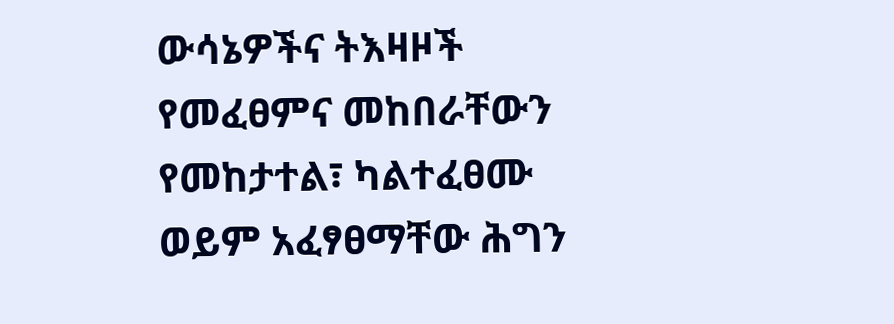ውሳኔዎችና ትእዛዞች የመፈፀምና መከበራቸውን የመከታተል፣ ካልተፈፀሙ ወይም አፈፃፀማቸው ሕግን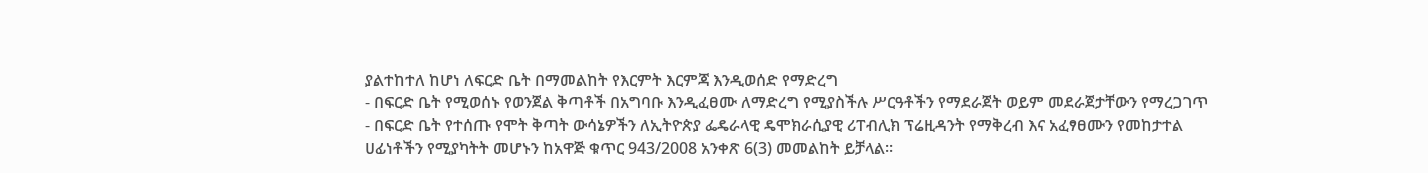ያልተከተለ ከሆነ ለፍርድ ቤት በማመልከት የእርምት እርምጃ እንዲወሰድ የማድረግ
- በፍርድ ቤት የሚወሰኑ የወንጀል ቅጣቶች በአግባቡ እንዲፈፀሙ ለማድረግ የሚያስችሉ ሥርዓቶችን የማደራጀት ወይም መደራጀታቸውን የማረጋገጥ
- በፍርድ ቤት የተሰጡ የሞት ቅጣት ውሳኔዎችን ለኢትዮጵያ ፌዴራላዊ ዴሞክራሲያዊ ሪፐብሊክ ፕሬዚዳንት የማቅረብ እና አፈፃፀሙን የመከታተል ሀፊነቶችን የሚያካትት መሆኑን ከአዋጅ ቁጥር 943/2008 አንቀጽ 6(3) መመልከት ይቻላል፡፡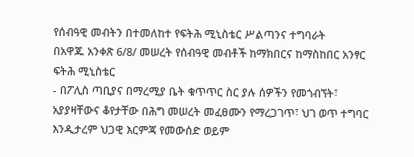የሰብዓዊ መብትን በተመለከተ የፍትሕ ሚኒስቴር ሥልጣንና ተግባራት
በአዋጁ አንቀጽ 6/8/ መሠረት የሰብዓዊ መብቶች ከማክበርና ከማስከበር አንፃር ፍትሕ ሚኒስቴር
- በፖሊስ ጣቢያና በማረሚያ ቤት ቁጥጥር ስር ያሉ ሰዎችን የመጎብኘት፣ አያያዛቸውና ቆየታቸው በሕግ መሠረት መፈፀሙን የማረጋገጥ፣ ህገ ወጥ ተግባር እንዲታረም ህጋዊ እርምጃ የመውሰድ ወይም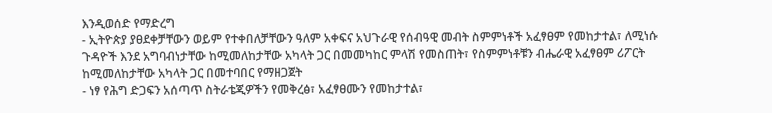እንዲወሰድ የማድረግ
- ኢትዮጵያ ያፀደቀቻቸውን ወይም የተቀበለቻቸውን ዓለም አቀፍና አህጉራዊ የሰብዓዊ መብት ስምምነቶች አፈፃፀም የመከታተል፣ ለሚነሱ ጉዳዮች እንደ አግባብነታቸው ከሚመለከታቸው አካላት ጋር በመመካከር ምላሽ የመስጠት፣ የስምምነቶቹን ብሔራዊ አፈፃፀም ሪፖርት ከሚመለከታቸው አካላት ጋር በመተባበር የማዘጋጀት
- ነፃ የሕግ ድጋፍን አሰጣጥ ስትራቴጂዎችን የመቅረፅ፣ አፈፃፀሙን የመከታተል፣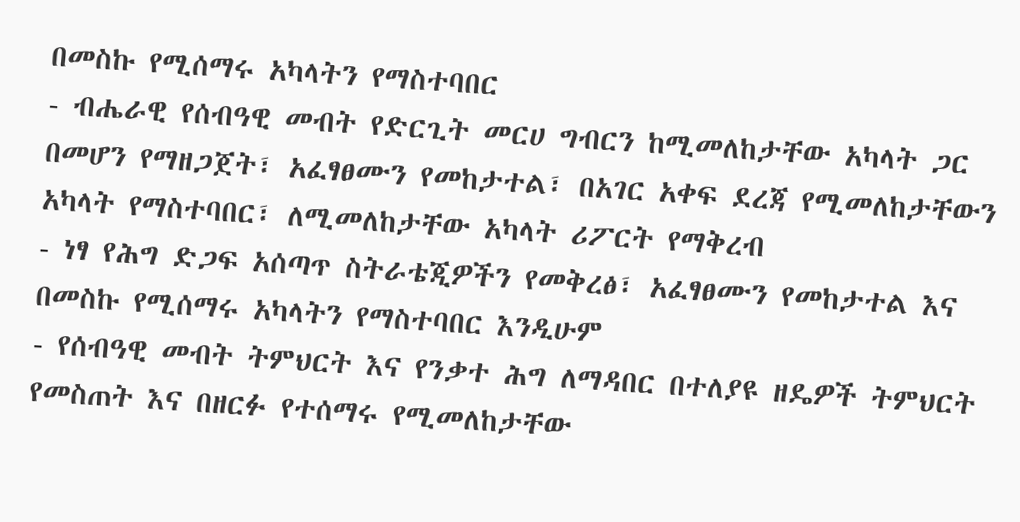በመስኩ የሚሰማሩ አካላትን የማስተባበር
- ብሔራዊ የሰብዓዊ መብት የድርጊት መርሀ ግብርን ከሚመለከታቸው አካላት ጋር በመሆን የማዘጋጀት፣ አፈፃፀሙን የመከታተል፣ በአገር አቀፍ ደረጃ የሚመለከታቸውን አካላት የማስተባበር፣ ለሚመለከታቸው አካላት ሪፖርት የማቅረብ
- ነፃ የሕግ ድጋፍ አሰጣጥ ስትራቴጂዎችን የመቅረፅ፣ አፈፃፀሙን የመከታተል እና በመስኩ የሚሰማሩ አካላትን የማስተባበር እንዲሁም
- የሰብዓዊ መብት ትምህርት እና የንቃተ ሕግ ለማዳበር በተለያዩ ዘዴዎች ትምህርት የመስጠት እና በዘርፉ የተሰማሩ የሚመለከታቸው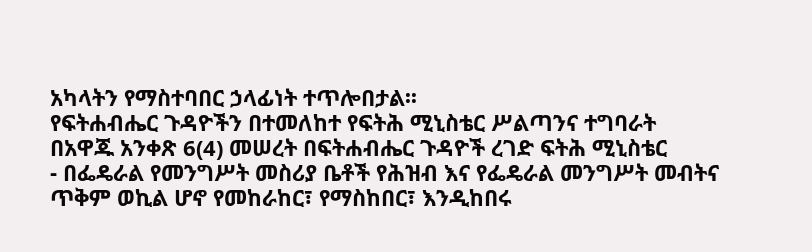አካላትን የማስተባበር ኃላፊነት ተጥሎበታል፡፡
የፍትሐብሔር ጉዳዮችን በተመለከተ የፍትሕ ሚኒስቴር ሥልጣንና ተግባራት
በአዋጁ አንቀጽ 6(4) መሠረት በፍትሐብሔር ጉዳዮች ረገድ ፍትሕ ሚኒስቴር
- በፌዴራል የመንግሥት መስሪያ ቤቶች የሕዝብ እና የፌዴራል መንግሥት መብትና ጥቅም ወኪል ሆኖ የመከራከር፣ የማስከበር፣ እንዲከበሩ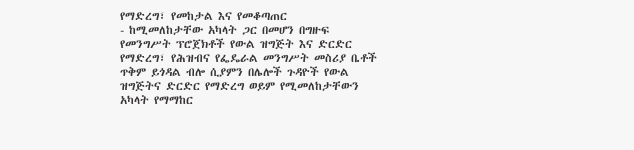የማድረግ፣ የመከታል እና የመቆጣጠር
- ከሚመለከታቸው አካላት ጋር በመሆን በግዙፍ የመንግሥት ፕሮጀክቶች የውል ዝግጅት እና ድርድር የማድረግ፣ የሕዝብና የፌዴራል መንግሥት መስሪያ ቤቶች ጥቅም ይጎዳል ብሎ ሲያምን በሌሎች ጉዳዮች የውል ዝግጅትና ድርድር የማድረግ ወይም የሚመለከታቸውን አካላት የማማከር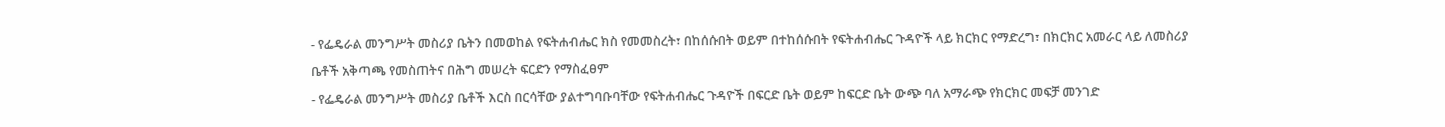- የፌዴራል መንግሥት መስሪያ ቤትን በመወከል የፍትሐብሔር ክስ የመመስረት፣ በከሰሱበት ወይም በተከሰሱበት የፍትሐብሔር ጉዳዮች ላይ ክርክር የማድረግ፣ በክርክር አመራር ላይ ለመስሪያ ቤቶች አቅጣጫ የመስጠትና በሕግ መሠረት ፍርድን የማስፈፀም
- የፌዴራል መንግሥት መስሪያ ቤቶች እርስ በርሳቸው ያልተግባቡባቸው የፍትሐብሔር ጉዳዮች በፍርድ ቤት ወይም ከፍርድ ቤት ውጭ ባለ አማራጭ የክርክር መፍቻ መንገድ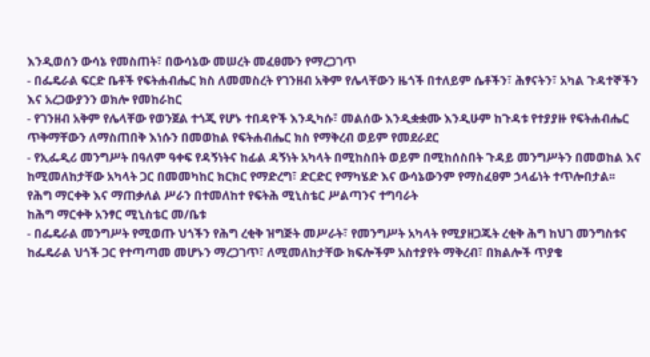እንዲወሰን ውሳኔ የመስጠት፣ በውሳኔው መሠረት መፈፀሙን የማረጋገጥ
- በፌዴራል ፍርድ ቤቶች የፍትሐብሔር ክስ ለመመስረት የገንዘብ አቅም የሌላቸውን ዜጎች በተለይም ሴቶችን፣ ሕፃናትን፣ አካል ጉዳተኞችን እና አረጋውያንን ወክሎ የመከራከር
- የገንዘብ አቅም የሌላቸው የወንጀል ተጎጂ የሆኑ ተበዳዮች እንዲካሱ፣ መልሰው እንዲቋቋሙ እንዲሁም ከጉዳቱ የተያያዙ የፍትሐብሔር ጥቅማቸውን ለማስጠበቅ እነሱን በመወከል የፍትሐብሔር ክስ የማቅረብ ወይም የመደራደር
- የኢፌዲሪ መንግሥት በዓለም ዓቀፍ የዳኝነትና ከፊል ዳኝነት አካላት በሚከስበት ወይም በሚከሰስበት ጉዳይ መንግሥትን በመወከል እና ከሚመለከታቸው አካላት ጋር በመመካከር ክርክር የማድረግ፣ ድርድር የማካሄድ እና ውሳኔውንም የማስፈፀም ኃላፊነት ተጥሎበታል፡፡
የሕግ ማርቀቅ እና ማጠቃለል ሥራን በተመለከተ የፍትሕ ሚኒስቴር ሥልጣንና ተግባራት
ከሕግ ማርቀቅ አንፃር ሚኒስቴር መ/ቤቱ
- በፌዴራል መንግሥት የሚወጡ ህጎችን የሕግ ረቂቅ ዝግጅት መሥራት፣ የመንግሥት አካላት የሚያዘጋጁት ረቂቅ ሕግ ከህገ መንግስቱና ከፌዴራል ህጎች ጋር የተጣጣመ መሆኑን ማረጋገጥ፣ ለሚመለከታቸው ክፍሎችም አስተያየት ማቅረብ፣ በክልሎች ጥያቄ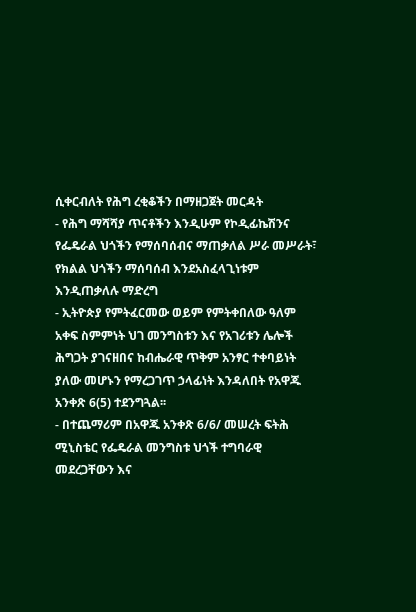ሲቀርብለት የሕግ ረቂቆችን በማዘጋጀት መርዳት
- የሕግ ማሻሻያ ጥናቶችን እንዲሁም የኮዲፊኬሽንና የፌዴራል ህጎችን የማሰባሰብና ማጠቃለል ሥራ መሥራት፣ የክልል ህጎችን ማሰባሰብ እንደአስፈላጊነቱም እንዲጠቃለሉ ማድረግ
- ኢትዮጵያ የምትፈርመው ወይም የምትቀበለው ዓለም አቀፍ ስምምነት ህገ መንግስቱን እና የአገሪቱን ሌሎች ሕግጋት ያገናዘበና ከብሔራዊ ጥቅም አንፃር ተቀባይነት ያለው መሆኑን የማረጋገጥ ኃላፊነት እንዳለበት የአዋጁ አንቀጽ 6(5) ተደንግጓል፡፡
- በተጨማሪም በአዋጁ አንቀጽ 6/6/ መሠረት ፍትሕ ሚኒስቴር የፌዴራል መንግስቱ ህጎች ተግባራዊ መደረጋቸውን እና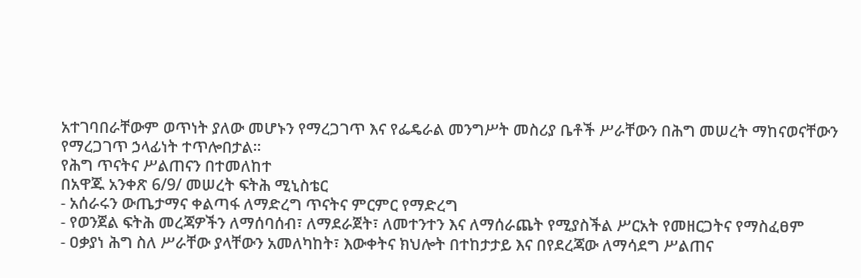አተገባበራቸውም ወጥነት ያለው መሆኑን የማረጋገጥ እና የፌዴራል መንግሥት መስሪያ ቤቶች ሥራቸውን በሕግ መሠረት ማከናወናቸውን የማረጋገጥ ኃላፊነት ተጥሎበታል፡፡
የሕግ ጥናትና ሥልጠናን በተመለከተ
በአዋጁ አንቀጽ 6/9/ መሠረት ፍትሕ ሚኒስቴር
- አሰራሩን ውጤታማና ቀልጣፋ ለማድረግ ጥናትና ምርምር የማድረግ
- የወንጀል ፍትሕ መረጃዎችን ለማሰባሰብ፣ ለማደራጀት፣ ለመተንተን እና ለማሰራጨት የሚያስችል ሥርአት የመዘርጋትና የማስፈፀም
- ዐቃያነ ሕግ ስለ ሥራቸው ያላቸውን አመለካከት፣ እውቀትና ክህሎት በተከታታይ እና በየደረጃው ለማሳደግ ሥልጠና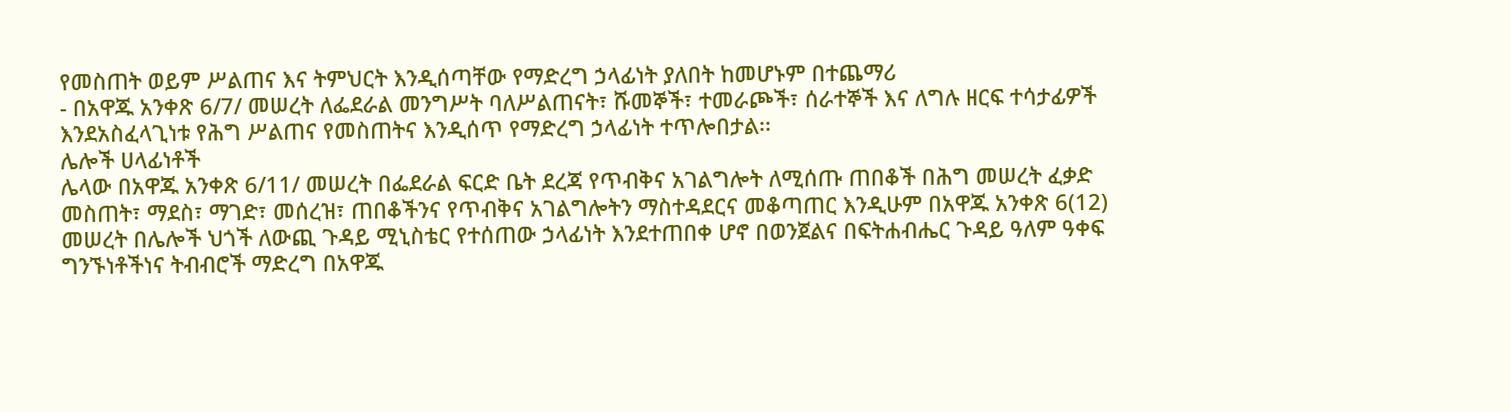የመስጠት ወይም ሥልጠና እና ትምህርት እንዲሰጣቸው የማድረግ ኃላፊነት ያለበት ከመሆኑም በተጨማሪ
- በአዋጁ አንቀጽ 6/7/ መሠረት ለፌደራል መንግሥት ባለሥልጠናት፣ ሹመኞች፣ ተመራጮች፣ ሰራተኞች እና ለግሉ ዘርፍ ተሳታፊዎች እንደአስፈላጊነቱ የሕግ ሥልጠና የመስጠትና እንዲሰጥ የማድረግ ኃላፊነት ተጥሎበታል፡፡
ሌሎች ሀላፊነቶች
ሌላው በአዋጁ አንቀጽ 6/11/ መሠረት በፌደራል ፍርድ ቤት ደረጃ የጥብቅና አገልግሎት ለሚሰጡ ጠበቆች በሕግ መሠረት ፈቃድ መስጠት፣ ማደስ፣ ማገድ፣ መሰረዝ፣ ጠበቆችንና የጥብቅና አገልግሎትን ማስተዳደርና መቆጣጠር እንዲሁም በአዋጁ አንቀጽ 6(12) መሠረት በሌሎች ህጎች ለውጪ ጉዳይ ሚኒስቴር የተሰጠው ኃላፊነት እንደተጠበቀ ሆኖ በወንጀልና በፍትሐብሔር ጉዳይ ዓለም ዓቀፍ ግንኙነቶችነና ትብብሮች ማድረግ በአዋጁ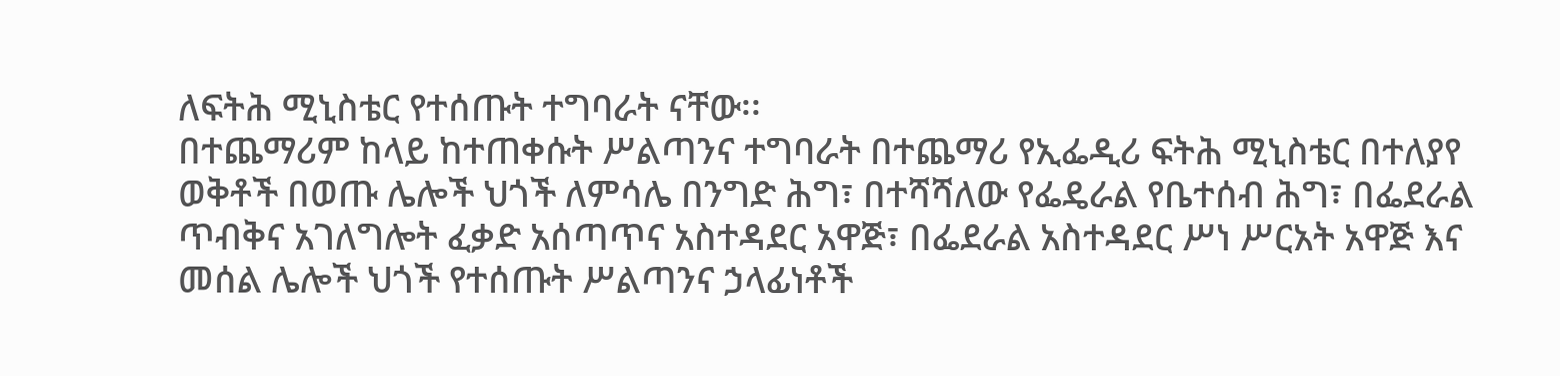ለፍትሕ ሚኒስቴር የተሰጡት ተግባራት ናቸው፡፡
በተጨማሪም ከላይ ከተጠቀሱት ሥልጣንና ተግባራት በተጨማሪ የኢፌዲሪ ፍትሕ ሚኒስቴር በተለያየ ወቅቶች በወጡ ሌሎች ህጎች ለምሳሌ በንግድ ሕግ፣ በተሻሻለው የፌዴራል የቤተሰብ ሕግ፣ በፌደራል ጥብቅና አገለግሎት ፈቃድ አሰጣጥና አስተዳደር አዋጅ፣ በፌደራል አስተዳደር ሥነ ሥርአት አዋጅ እና መሰል ሌሎች ህጎች የተሰጡት ሥልጣንና ኃላፊነቶች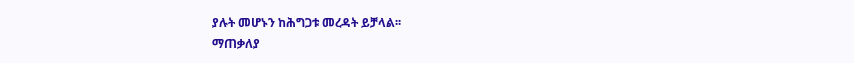ያሉት መሆኑን ከሕግጋቱ መረዳት ይቻላል፡፡
ማጠቃለያ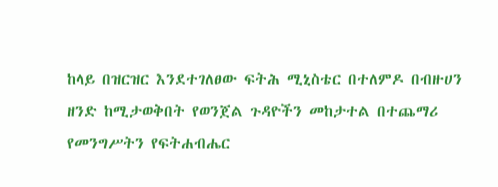ከላይ በዝርዝር እንደተገለፀው ፍትሕ ሚኒስቴር በተለምዶ በብዙሀን ዘንድ ከሚታወቅበት የወንጀል ጉዳዮችን መከታተል በተጨማሪ የመንግሥትን የፍትሐብሔር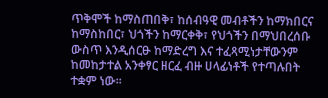ጥቅሞች ከማስጠበቅ፣ ከሰብዓዊ መብቶችን ከማክበርና ከማስከበር፣ ህጎችን ከማርቀቅ፣ የህጎችን በማህበረሰቡ ውስጥ እንዲሰርፁ ከማድረግ እና ተፈጻሚነታቸውንም ከመከታተል አንቀፃር ዘርፈ ብዙ ሀላፊነቶች የተጣሉበት ተቋም ነው፡፡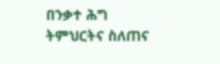በንቃተ ሕግ ትምህርትና ስለጠና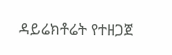ዳይሬክቶሬት የተዘጋጀ